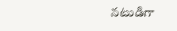నటుడిగా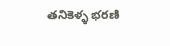తనికెళ్ళ భరణి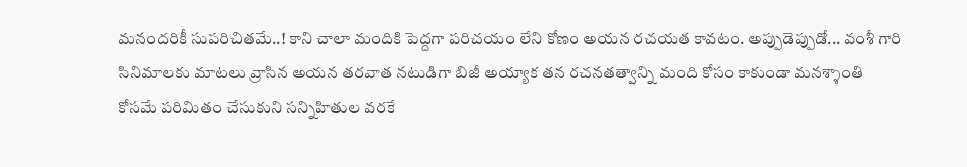మనందరికీ సుపరిచితమే..! కాని చాలా మందికి పెద్దగా పరిచయం లేని కోణం అయన రచయత కావటం. అప్పుడెప్పుడో... వంశీ గారి సినిమాలకు మాటలు వ్రాసిన అయన తరవాత నటుడిగా బిజీ అయ్యాక తన రచనతత్వాన్ని మంది కోసం కాకుండా మనశ్శాంతి కోసమే పరిమితం చేసుకుని సన్నిహితుల వరకే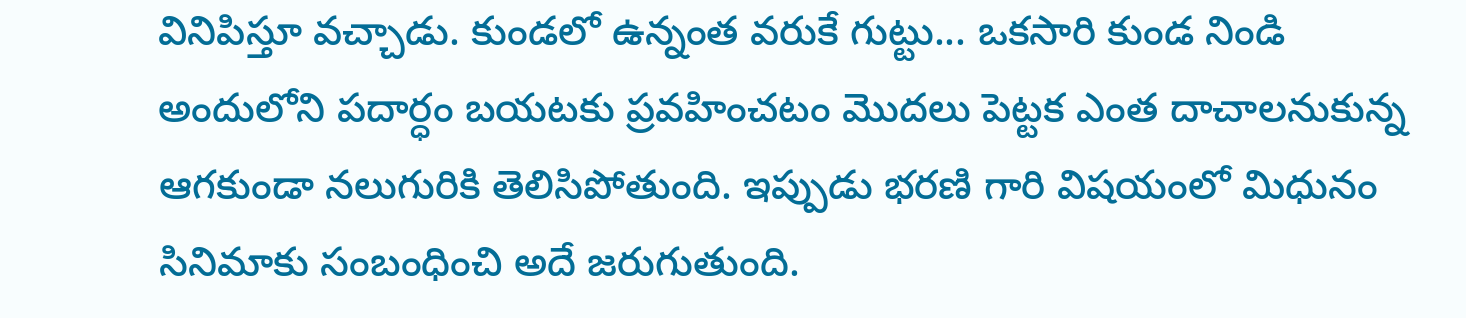వినిపిస్తూ వచ్చాడు. కుండలో ఉన్నంత వరుకే గుట్టు... ఒకసారి కుండ నిండి అందులోని పదార్ధం బయటకు ప్రవహించటం మొదలు పెట్టక ఎంత దాచాలనుకున్న ఆగకుండా నలుగురికి తెలిసిపోతుంది. ఇప్పుడు భరణి గారి విషయంలో మిధునం సినిమాకు సంబంధించి అదే జరుగుతుంది.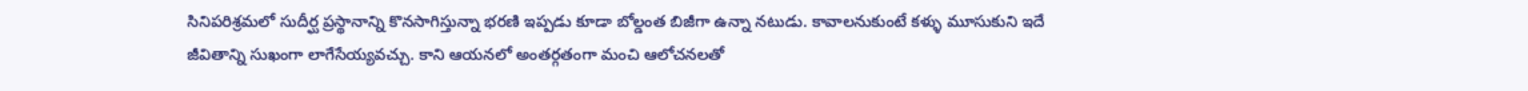సినిపరిశ్రమలో సుదీర్ఘ ప్రస్థానాన్ని కొనసాగిస్తున్నా భరణి ఇప్పడు కూడా బోల్డంత బిజీగా ఉన్నా నటుడు. కావాలనుకుంటే కళ్ళు మూసుకుని ఇదే జీవితాన్ని సుఖంగా లాగేసేయ్యవచ్చు. కాని ఆయనలో అంతర్గతంగా మంచి ఆలోచనలతో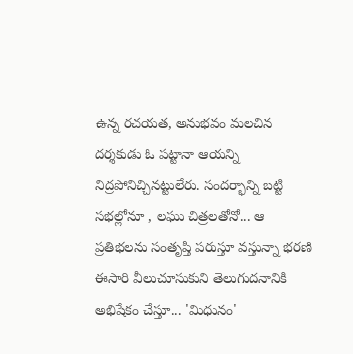ఉన్న రచయత, అనుభవం మలచిన దర్శకుడు ఓ పట్టానా ఆయన్ని నిద్రపోనిచ్చినట్టులేరు. సందర్భాన్ని బట్టి సభల్లోనూ , లఘు చిత్రలతోనో... ఆ ప్రతిభలను సంతృప్తి పరుస్తూ వస్తున్నా భరణి ఈసారి వీలుచూసుకుని తెలుగుదనానికి అభిషేకం చేస్తూ... 'మిధునం'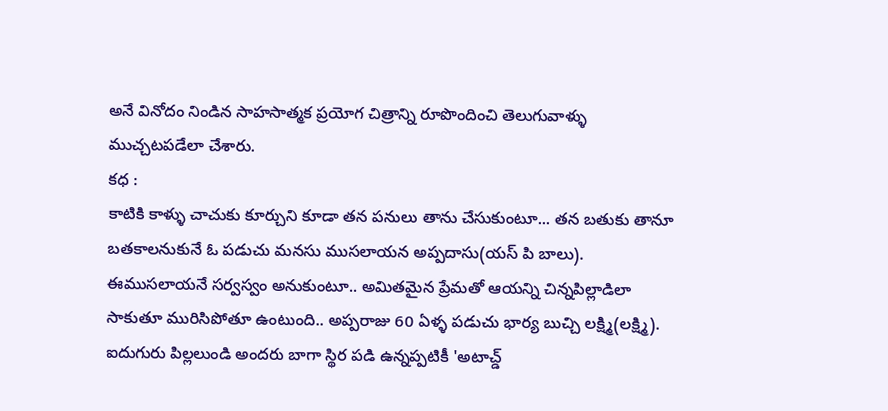అనే వినోదం నిండిన సాహసాత్మక ప్రయోగ చిత్రాన్ని రూపొందించి తెలుగువాళ్ళు ముచ్చటపడేలా చేశారు.
కధ :
కాటికి కాళ్ళు చాచుకు కూర్చుని కూడా తన పనులు తాను చేసుకుంటూ... తన బతుకు తానూ బతకాలనుకునే ఓ పడుచు మనసు ముసలాయన అప్పదాసు(యస్ పి బాలు). ఈముసలాయనే సర్వస్వం అనుకుంటూ.. అమితమైన ప్రేమతో ఆయన్ని చిన్నపిల్లాడిలా సాకుతూ మురిసిపోతూ ఉంటుంది.. అప్పరాజు 60 ఏళ్ళ పడుచు భార్య బుచ్చి లక్ష్మి(లక్ష్మి). ఐదుగురు పిల్లలుండి అందరు బాగా స్థిర పడి ఉన్నప్పటికీ 'అటాచ్డ్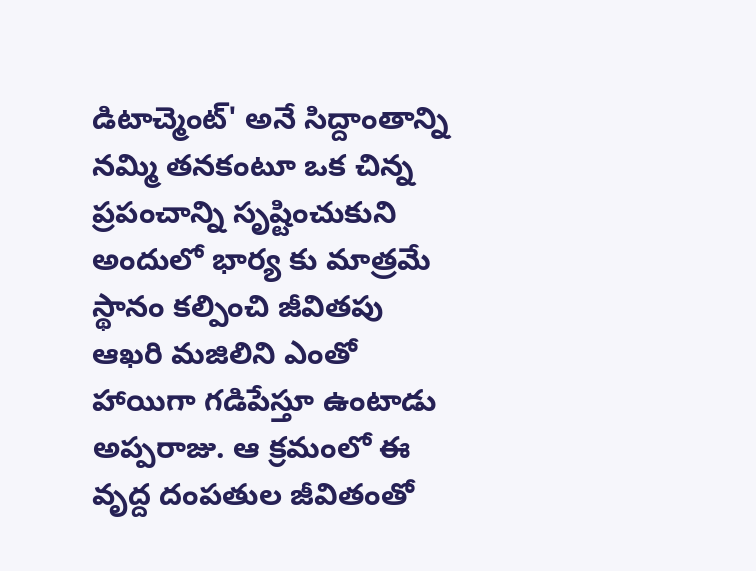డిటాచ్మెంట్' అనే సిద్దాంతాన్ని నమ్మి తనకంటూ ఒక చిన్న ప్రపంచాన్ని సృష్టించుకుని అందులో భార్య కు మాత్రమే స్థానం కల్పించి జీవితపు ఆఖరి మజిలిని ఎంతో హాయిగా గడిపేస్తూ ఉంటాడు అప్పరాజు. ఆ క్రమంలో ఈ వృద్ద దంపతుల జీవితంతో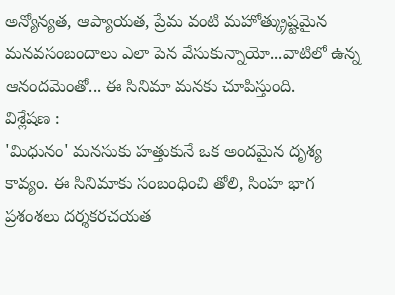అన్యోన్యత, ఆప్యాయత, ప్రేమ వంటి మహోత్క్రుష్టమైన మనవసంబందాలు ఎలా పెన వేసుకున్నాయో...వాటిలో ఉన్న ఆనందమెంతో... ఈ సినిమా మనకు చూపిస్తుంది.
విశ్లేషణ :
'మిధునం' మనసుకు హత్తుకునే ఒక అందమైన దృశ్య కావ్యం. ఈ సినిమాకు సంబంధించి తోలి, సింహ భాగ ప్రశంశలు దర్శకరచయత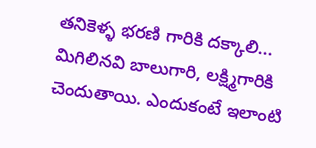తనికెళ్ళ భరణి గారికి దక్కాలి... మిగిలినవి బాలుగారి, లక్ష్మిగారికి చెందుతాయి. ఎందుకంటే ఇలాంటి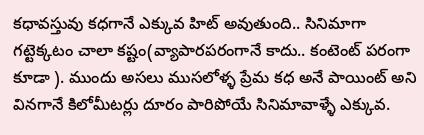కధావస్తువు కధగానే ఎక్కువ హిట్ అవుతుంది.. సినిమాగా గట్టెక్కటం చాలా కష్టం(వ్యాపారపరంగానే కాదు.. కంటెంట్ పరంగా కూడా ). ముందు అసలు ముసలోళ్ళ ప్రేమ కధ అనే పాయింట్ అని వినగానే కిలోమీటర్లు దూరం పారిపోయే సినిమావాళ్ళే ఎక్కువ.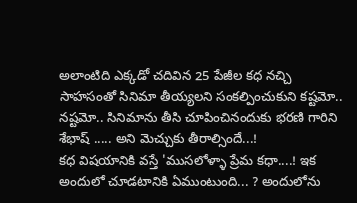అలాంటిది ఎక్కడో చదివిన 25 పేజీల కధ నచ్చి సాహసంతో సినిమా తీయ్యలని సంకల్పించుకుని కష్టమో.. నష్టమో.. సినిమాను తీసి చూపించినందుకు భరణి గారిని శేభాష్ ..... అని మెచ్చుకు తీరాల్సిందే...!
కధ విషయానికి వస్తే 'ముసలోళ్ళా ప్రేమ కధా....! ఇక అందులో చూడటానికి ఏముంటుంది... ? అందులోను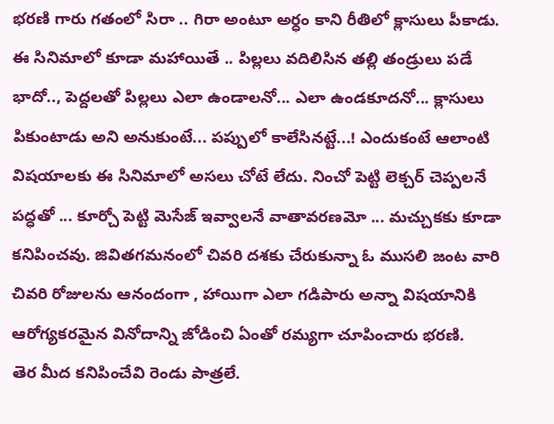భరణి గారు గతంలో సిరా .. గిరా అంటూ అర్ధం కాని రీతిలో క్లాసులు పీకాడు. ఈ సినిమాలో కూడా మహాయితే .. పిల్లలు వదిలిసిన తల్లి తండ్రులు పడే భాదో.., పెద్దలతో పిల్లలు ఎలా ఉండాలనో... ఎలా ఉండకూదనో... క్లాసులు పికుంటాడు అని అనుకుంటే... పప్పులో కాలేసినట్టే...! ఎందుకంటే ఆలాంటి విషయాలకు ఈ సినిమాలో అసలు చోటే లేదు. నించో పెట్టి లెక్చర్ చెప్పలనే పద్ధతో ... కూర్చో పెట్టి మెసేజ్ ఇవ్వాలనే వాతావరణమో ... మచ్చుకకు కూడా కనిపించవు. జివితగమనంలో చివరి దశకు చేరుకున్నా ఓ ముసలి జంట వారి చివరి రోజులను ఆనందంగా , హాయిగా ఎలా గడిపారు అన్నా విషయానికి ఆరోగ్యకరమైన వినోదాన్ని జోడించి ఏంతో రమ్యగా చూపించారు భరణి.
తెర మీద కనిపించేవి రెండు పాత్రలే.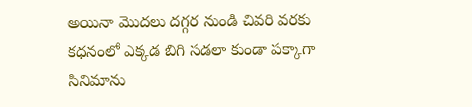అయినా మొదలు దగ్గర నుండి చివరి వరకు కధనంలో ఎక్కడ బిగి సడలా కుండా పక్కాగా సినిమాను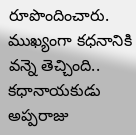రూపొందించారు. ముఖ్యంగా కధనానికి వన్నె తెచ్చింది.. కధానాయకుడు అప్పరాజు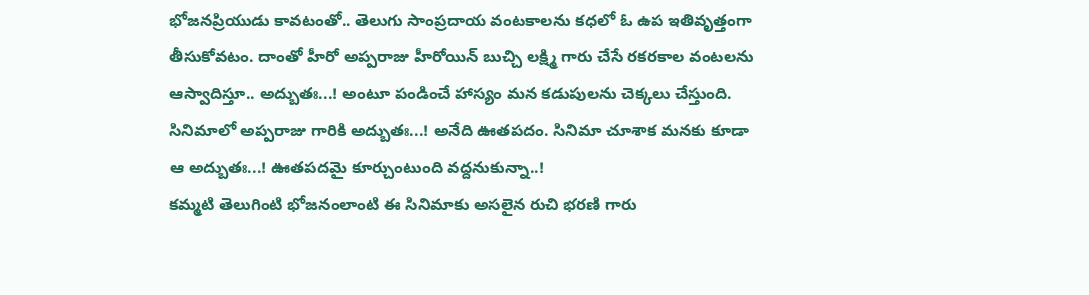భోజనప్రియుడు కావటంతో.. తెలుగు సాంప్రదాయ వంటకాలను కధలో ఓ ఉప ఇతివృత్తంగా తీసుకోవటం. దాంతో హీరో అప్పరాజు హీరోయిన్ బుచ్చి లక్ష్మి గారు చేసే రకరకాల వంటలను ఆస్వాదిస్తూ.. అద్బుతః...! అంటూ పండించే హాస్యం మన కడుపులను చెక్కలు చేస్తుంది. సినిమాలో అప్పరాజు గారికి అద్బుతః...! అనేది ఊతపదం. సినిమా చూశాక మనకు కూడా ఆ అద్బుతః...! ఊతపదమై కూర్చుంటుంది వద్దనుకున్నా..!
కమ్మటి తెలుగింటి భోజనంలాంటి ఈ సినిమాకు అసలైన రుచి భరణి గారు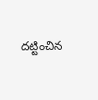దట్టించిన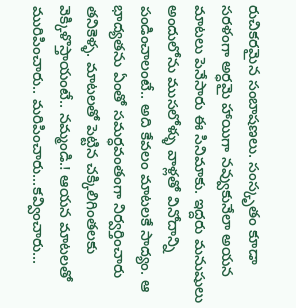రుచికరమైన సంబాషణలు. సంస్కృతం కూడా సరళంగా అర్ధమై హాయిగా నవ్వుకునేలా అయన మాటలు పెనేసారు ఈ సినిమాకు. ఇద్దరు మనుషులు అందులోను ముసలోళ్ళు వాళ్లతో వినోదాన్ని పండించాలంటే.. అది కేవలం మాటలకే సాద్యం. ఆ భాద్యతను ఏంతో సమర్ధవంతంగా నిర్వర్తించారు తనికెళ్ళ. మాటలతో పెట్టిన చక్కిలిగింతలకు వెక్కిళొస్తాయంటే.. నమ్మండి.! ఆయన మాటలతో మురిపించారు.. మరిపించారు...కవ్వించారు...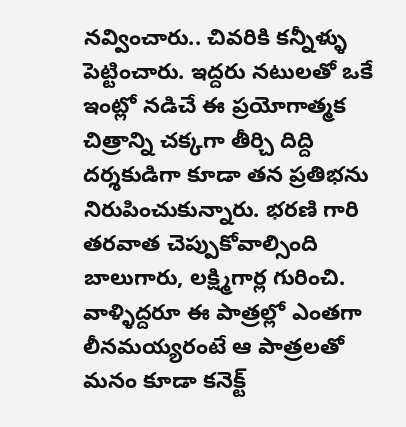నవ్వించారు.. చివరికి కన్నీళ్ళు పెట్టించారు. ఇద్దరు నటులతో ఒకే ఇంట్లో నడిచే ఈ ప్రయోగాత్మక చిత్రాన్ని చక్కగా తీర్చి దిద్ది దర్శకుడిగా కూడా తన ప్రతిభను నిరుపించుకున్నారు. భరణి గారి తరవాత చెప్పుకోవాల్సింది బాలుగారు, లక్ష్మిగార్ల గురించి. వాళ్ళిద్దరూ ఈ పాత్రల్లో ఎంతగా లీనమయ్యరంటే ఆ పాత్రలతో మనం కూడా కనెక్ట్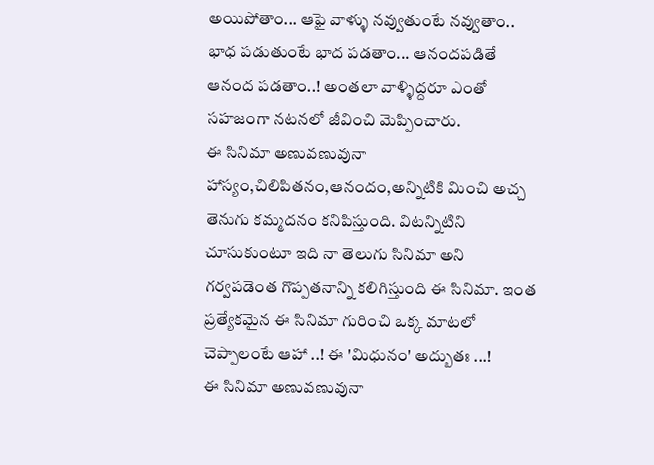అయిపోతాం... ఆఫై వాళ్ళు నవ్వుతుంటే నవ్వుతాం.. భాధ పడుతుంటే భాద పడతాం... ఆనందపడితే ఆనంద పడతాం..! అంతలా వాళ్ళిద్దరూ ఎంతో సహజంగా నటనలో జీవించి మెప్పించారు.
ఈ సినిమా అణువణువునా హాస్యం,చిలిపితనం,ఆనందం,అన్నిటికి మించి అచ్చ తెనుగు కమ్మదనం కనిపిస్తుంది. విటన్నిటిని చూసుకుంటూ ఇది నా తెలుగు సినిమా అని గర్వపడెంత గొప్పతనాన్ని కలిగిస్తుంది ఈ సినిమా. ఇంత ప్రత్యేకమైన ఈ సినిమా గురించి ఒక్క మాటలో చెప్పాలంటే ఆహా ..! ఈ 'మిధునం' అద్బుతః ...!
ఈ సినిమా అణువణువునా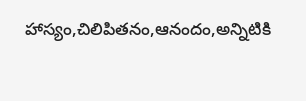హాస్యం,చిలిపితనం,ఆనందం,అన్నిటికి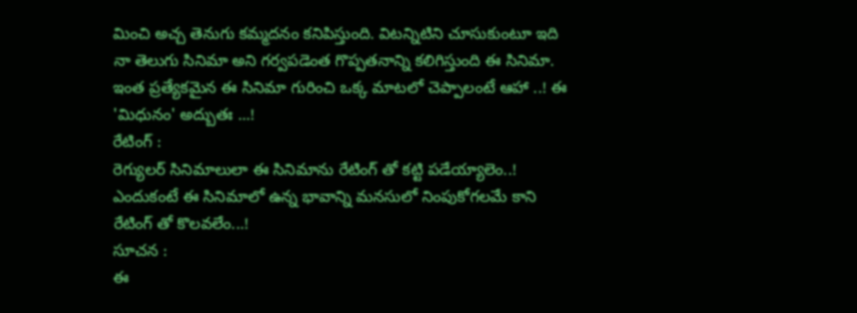మించి అచ్చ తెనుగు కమ్మదనం కనిపిస్తుంది. విటన్నిటిని చూసుకుంటూ ఇది నా తెలుగు సినిమా అని గర్వపడెంత గొప్పతనాన్ని కలిగిస్తుంది ఈ సినిమా. ఇంత ప్రత్యేకమైన ఈ సినిమా గురించి ఒక్క మాటలో చెప్పాలంటే ఆహా ..! ఈ 'మిధునం' అద్బుతః ...!
రేటింగ్ :
రెగ్యులర్ సినిమాలులా ఈ సినిమాను రేటింగ్ తో కట్టి పడేయ్యాలెం..! ఎందుకంటే ఈ సినిమాలో ఉన్న భావాన్ని మనసులో నింపుకోగలమే కాని రేటింగ్ తో కొలవలేం...!
సూచన :
ఈ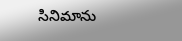సినిమాను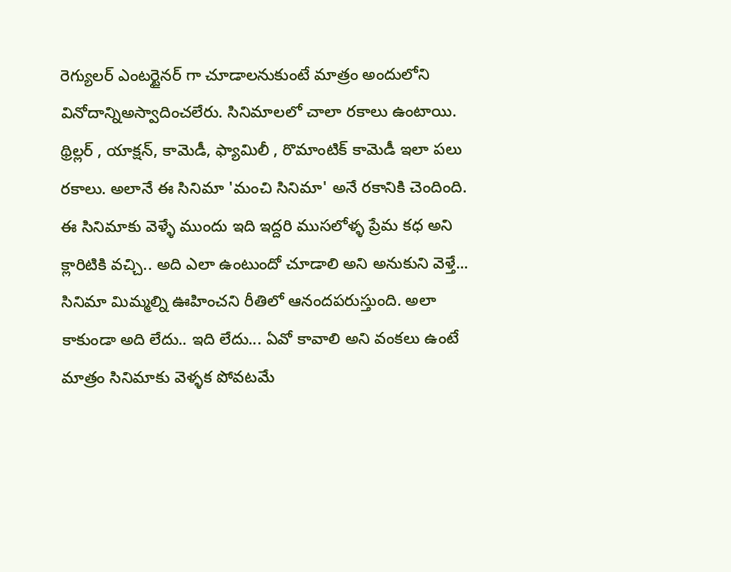రెగ్యులర్ ఎంటర్టైనర్ గా చూడాలనుకుంటే మాత్రం అందులోని వినోదాన్నిఅస్వాదించలేరు. సినిమాలలో చాలా రకాలు ఉంటాయి. థ్రిల్లర్ , యాక్షన్, కామెడీ, ఫ్యామిలీ , రొమాంటిక్ కామెడీ ఇలా పలు రకాలు. అలానే ఈ సినిమా 'మంచి సినిమా' అనే రకానికి చెందింది. ఈ సినిమాకు వెళ్ళే ముందు ఇది ఇద్దరి ముసలోళ్ళ ప్రేమ కధ అని క్లారిటికి వచ్చి.. అది ఎలా ఉంటుందో చూడాలి అని అనుకుని వెళ్తే... సినిమా మిమ్మల్ని ఊహించని రీతిలో ఆనందపరుస్తుంది. అలా కాకుండా అది లేదు.. ఇది లేదు... ఏవో కావాలి అని వంకలు ఉంటే మాత్రం సినిమాకు వెళ్ళక పోవటమే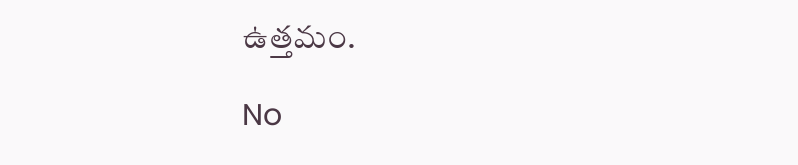ఉత్తమం.

No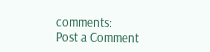comments:
Post a Comment